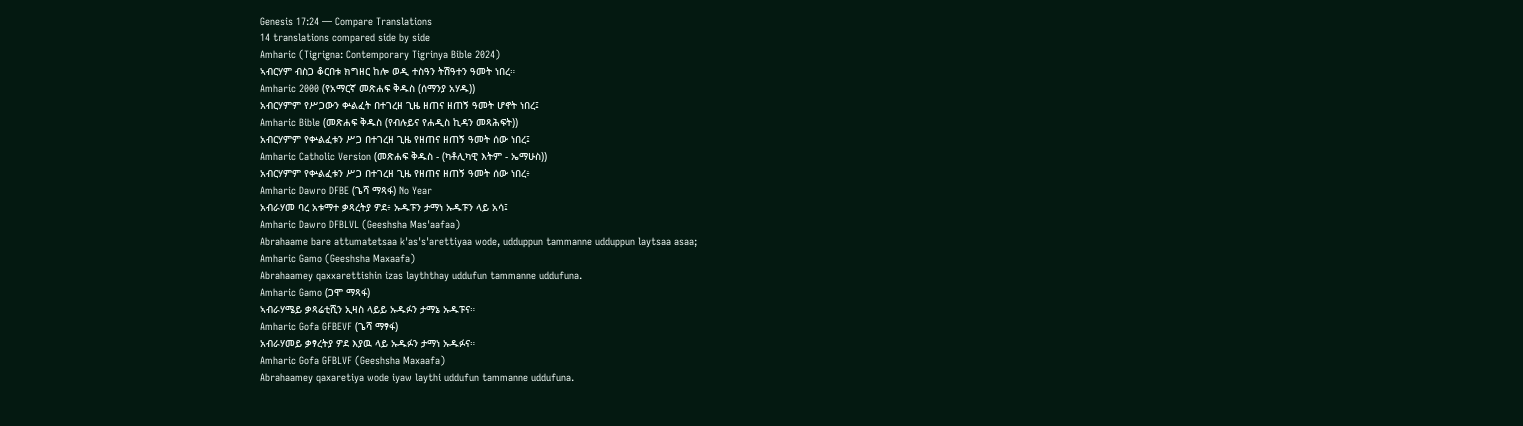Genesis 17:24 — Compare Translations
14 translations compared side by side
Amharic (Tigrigna: Contemporary Tigrinya Bible 2024)
ኣብርሃም ብስጋ ቆርበቱ ክግዘር ከሎ ወዲ ተስዓን ትሽዓተን ዓመት ነበረ።
Amharic 2000 (የአማርኛ መጽሐፍ ቅዱስ (ሰማንያ አሃዱ))
አብርሃምም የሥጋውን ቍልፈት በተገረዘ ጊዜ ዘጠና ዘጠኝ ዓመት ሆኖት ነበረ፤
Amharic Bible (መጽሐፍ ቅዱስ (የብሉይና የሐዲስ ኪዳን መጻሕፍት))
አብርሃምም የቍልፈቱን ሥጋ በተገረዘ ጊዜ የዘጠና ዘጠኝ ዓመት ሰው ነበረ፤
Amharic Catholic Version (መጽሐፍ ቅዱስ - (ካቶሊካዊ እትም - ኤማሁስ))
አብርሃምም የቍልፈቱን ሥጋ በተገረዘ ጊዜ የዘጠና ዘጠኝ ዓመት ሰው ነበረ፥
Amharic Dawro DFBE (ጌሻ ማጻፋ) No Year
አብራሃመ ባረ አቱማተ ቃጻረትያ ዎደ፥ ኡዱፑን ታማነ ኡዱፑን ላይ አሳ፤
Amharic Dawro DFBLVL (Geeshsha Mas'aafaa)
Abrahaame bare attumatetsaa k'as's'arettiyaa wode, udduppun tammanne udduppun laytsaa asaa;
Amharic Gamo (Geeshsha Maxaafa)
Abrahaamey qaxxarettishin izas layththay uddufun tammanne uddufuna.
Amharic Gamo (ጋሞ ማጻፋ)
ኣብራሃሜይ ቃጻሬቲሺን ኢዛስ ላይይ ኡዱፉን ታማኔ ኡዱፑና።
Amharic Gofa GFBEVF (ጌሻ ማፃፋ)
አብራሃመይ ቃፃረትያ ዎደ እያዉ ላይ ኡዱፉን ታማነ ኡዱፉና።
Amharic Gofa GFBLVF (Geeshsha Maxaafa)
Abrahaamey qaxaretiya wode iyaw laythi uddufun tammanne uddufuna.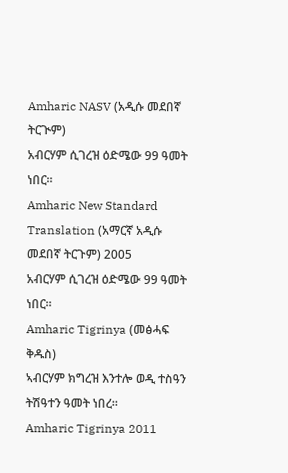Amharic NASV (አዲሱ መደበኛ ትርጒም)
አብርሃም ሲገረዝ ዕድሜው 99 ዓመት ነበር።
Amharic New Standard Translation (አማርኛ አዲሱ መደበኛ ትርጉም) 2005
አብርሃም ሲገረዝ ዕድሜው 99 ዓመት ነበር።
Amharic Tigrinya (መፅሓፍ ቅዱስ)
ኣብርሃም ክግረዝ እንተሎ ወዲ ተስዓን ትሽዓተን ዓመት ነበረ።
Amharic Tigrinya 2011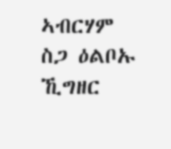ኣብርሃም ስጋ ዕልቦኡ ኺግዘር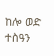ከሎ ወድ ተስዓን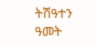ትሽዓተን ዓመት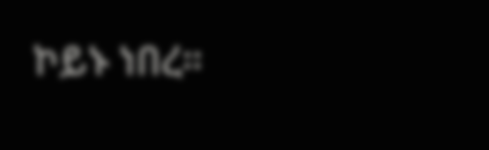ኮይኑ ነበረ።